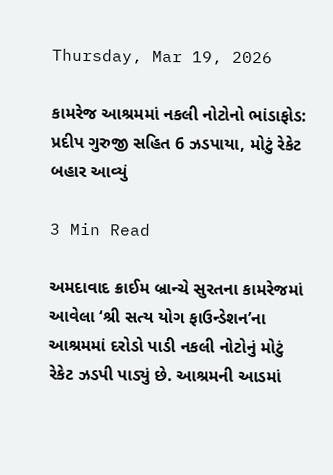Thursday, Mar 19, 2026

કામરેજ આશ્રમમાં નકલી નોટોનો ભાંડાફોડ: પ્રદીપ ગુરુજી સહિત 6 ઝડપાયા, મોટું રેકેટ બહાર આવ્યું

3 Min Read

અમદાવાદ ક્રાઈમ બ્રાન્ચે સુરતના કામરેજમાં આવેલા ‘શ્રી સત્ય યોગ ફાઉન્ડેશન’ના આશ્રમમાં દરોડો પાડી નકલી નોટોનું મોટું રેકેટ ઝડપી પાડ્યું છે. આશ્રમની આડમાં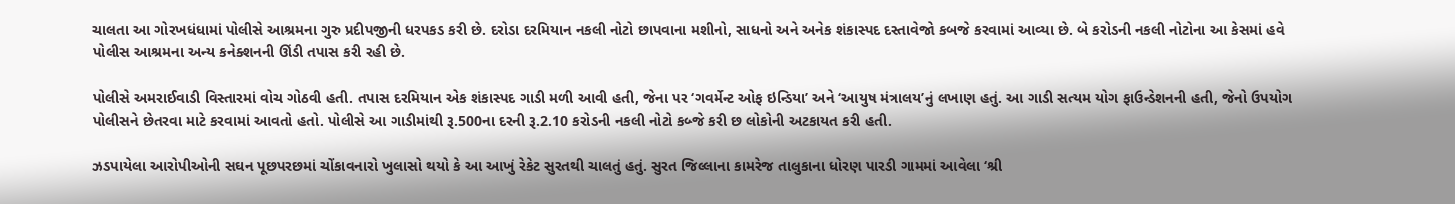ચાલતા આ ગોરખધંધામાં પોલીસે આશ્રમના ગુરુ પ્રદીપજીની ધરપકડ કરી છે. દરોડા દરમિયાન નકલી નોટો છાપવાના મશીનો, સાધનો અને અનેક શંકાસ્પદ દસ્તાવેજો કબજે કરવામાં આવ્યા છે. બે કરોડની નકલી નોટોના આ કેસમાં હવે પોલીસ આશ્રમના અન્ય કનેક્શનની ઊંડી તપાસ કરી રહી છે.

પોલીસે અમરાઈવાડી વિસ્તારમાં વોચ ગોઠવી હતી. તપાસ દરમિયાન એક શંકાસ્પદ ગાડી મળી આવી હતી, જેના પર ‘ગવર્મેન્ટ ઓફ ઇન્ડિયા’ અને ‘આયુષ મંત્રાલય’નું લખાણ હતું. આ ગાડી સત્યમ યોગ ફાઉન્ડેશનની હતી, જેનો ઉપયોગ પોલીસને છેતરવા માટે કરવામાં આવતો હતો. પોલીસે આ ગાડીમાંથી રૂ.500ના દરની રૂ.2.10 કરોડની નકલી નોટો કબ્જે કરી છ લોકોની અટકાયત કરી હતી.

ઝડપાયેલા આરોપીઓની સઘન પૂછપરછમાં ચોંકાવનારો ખુલાસો થયો કે આ આખું રેકેટ સુરતથી ચાલતું હતું. સુરત જિલ્લાના કામરેજ તાલુકાના ધોરણ પારડી ગામમાં આવેલા ‘શ્રી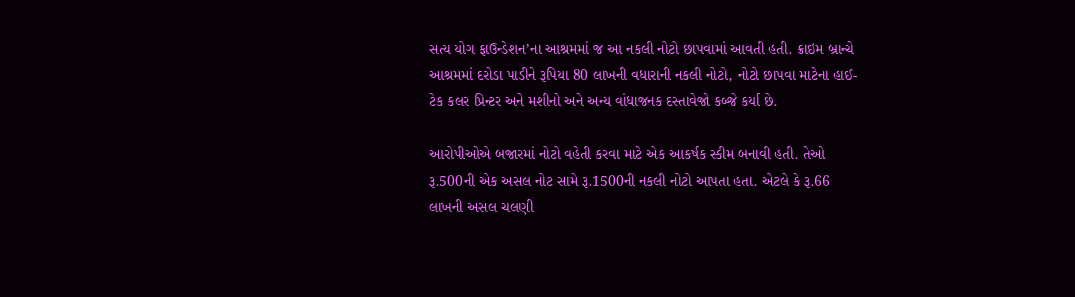સત્ય યોગ ફાઉન્ડેશન’ના આશ્રમમાં જ આ નકલી નોટો છાપવામાં આવતી હતી. ક્રાઇમ બ્રાન્ચે આશ્રમમાં દરોડા પાડીને રૂપિયા 80 લાખની વધારાની નકલી નોટો, નોટો છાપવા માટેના હાઈ-ટેક કલર પ્રિન્ટર અને મશીનો અને અન્ય વાંધાજનક દસ્તાવેજો કબ્જે કર્યા છે.

આરોપીઓએ બજારમાં નોટો વહેતી કરવા માટે એક આકર્ષક સ્કીમ બનાવી હતી. તેઓ રૂ.500ની એક અસલ નોટ સામે રૂ.1500ની નકલી નોટો આપતા હતા. એટલે કે રૂ.66 લાખની અસલ ચલણી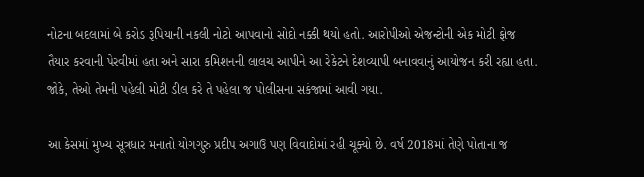નોટના બદલામાં બે કરોડ રૂપિયાની નકલી નોટો આપવાનો સોદો નક્કી થયો હતો. આરોપીઓ એજન્ટોની એક મોટી ફોજ તૈયાર કરવાની પેરવીમાં હતા અને સારા કમિશનની લાલચ આપીને આ રેકેટને દેશવ્યાપી બનાવવાનું આયોજન કરી રહ્યા હતા. જોકે, તેઓ તેમની પહેલી મોટી ડીલ કરે તે પહેલા જ પોલીસના સકંજામાં આવી ગયા.

આ કેસમાં મુખ્ય સૂત્રધાર મનાતો યોગગુરુ પ્રદીપ અગાઉ પણ વિવાદોમાં રહી ચૂક્યો છે. વર્ષ 2018માં તેણે પોતાના જ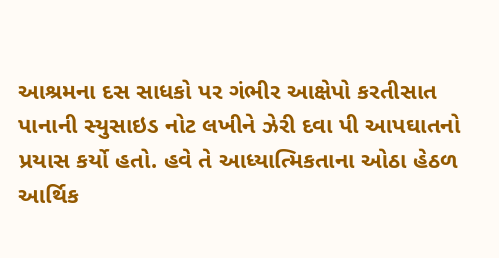આશ્રમના દસ સાધકો પર ગંભીર આક્ષેપો કરતીસાત પાનાની સ્યુસાઇડ નોટ લખીને ઝેરી દવા પી આપઘાતનો પ્રયાસ કર્યો હતો. હવે તે આધ્યાત્મિકતાના ઓઠા હેઠળ આર્થિક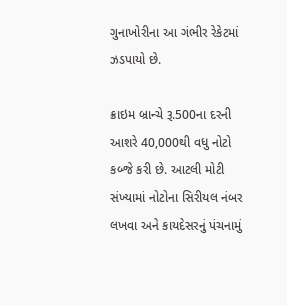ગુનાખોરીના આ ગંભીર રેકેટમાં ઝડપાયો છે.

ક્રાઇમ બ્રાન્ચે રૂ.500ના દરની આશરે 40,000થી વધુ નોટો કબ્જે કરી છે. આટલી મોટી સંખ્યામાં નોટોના સિરીયલ નંબર લખવા અને કાયદેસરનું પંચનામું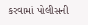કરવામાં પોલીસની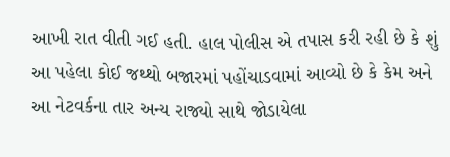આખી રાત વીતી ગઈ હતી. હાલ પોલીસ એ તપાસ કરી રહી છે કે શું આ પહેલા કોઈ જથ્થો બજારમાં પહોંચાડવામાં આવ્યો છે કે કેમ અને આ નેટવર્કના તાર અન્ય રાજ્યો સાથે જોડાયેલા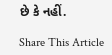છે કે નહીં.

Share This Article